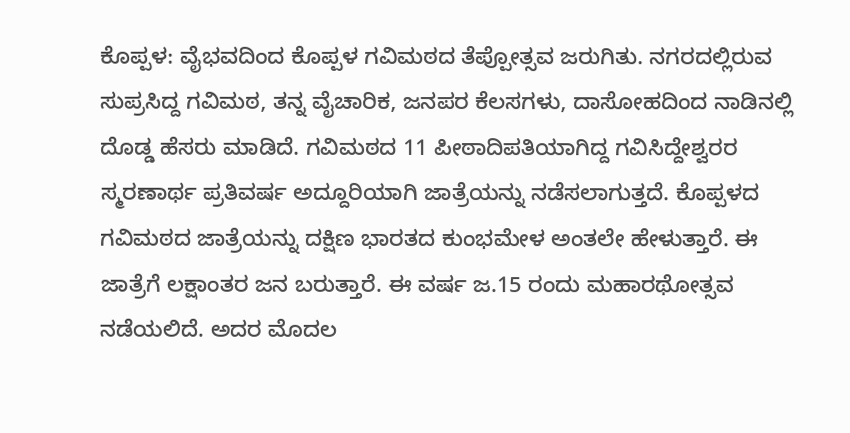ಕೊಪ್ಪಳ: ವೈಭವದಿಂದ ಕೊಪ್ಪಳ ಗವಿಮಠದ ತೆಪ್ಪೋತ್ಸವ ಜರುಗಿತು. ನಗರದಲ್ಲಿರುವ ಸುಪ್ರಸಿದ್ದ ಗವಿಮಠ, ತನ್ನ ವೈಚಾರಿಕ, ಜನಪರ ಕೆಲಸಗಳು, ದಾಸೋಹದಿಂದ ನಾಡಿನಲ್ಲಿ ದೊಡ್ಡ ಹೆಸರು ಮಾಡಿದೆ. ಗವಿಮಠದ 11 ಪೀಠಾದಿಪತಿಯಾಗಿದ್ದ ಗವಿಸಿದ್ದೇಶ್ವರರ ಸ್ಮರಣಾರ್ಥ ಪ್ರತಿವರ್ಷ ಅದ್ದೂರಿಯಾಗಿ ಜಾತ್ರೆಯನ್ನು ನಡೆಸಲಾಗುತ್ತದೆ. ಕೊಪ್ಪಳದ ಗವಿಮಠದ ಜಾತ್ರೆಯನ್ನು ದಕ್ಷಿಣ ಭಾರತದ ಕುಂಭಮೇಳ ಅಂತಲೇ ಹೇಳುತ್ತಾರೆ. ಈ ಜಾತ್ರೆಗೆ ಲಕ್ಷಾಂತರ ಜನ ಬರುತ್ತಾರೆ. ಈ ವರ್ಷ ಜ.15 ರಂದು ಮಹಾರಥೋತ್ಸವ ನಡೆಯಲಿದೆ. ಅದರ ಮೊದಲ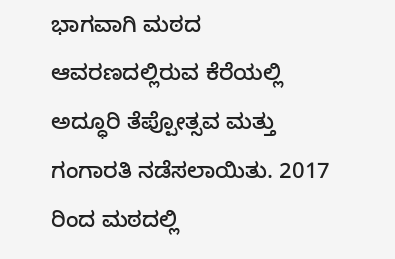ಭಾಗವಾಗಿ ಮಠದ ಆವರಣದಲ್ಲಿರುವ ಕೆರೆಯಲ್ಲಿ ಅದ್ಧೂರಿ ತೆಪ್ಪೋತ್ಸವ ಮತ್ತು ಗಂಗಾರತಿ ನಡೆಸಲಾಯಿತು. 2017 ರಿಂದ ಮಠದಲ್ಲಿ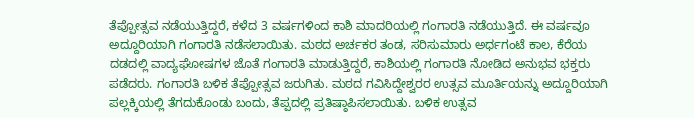ತೆಪ್ಪೋತ್ಸವ ನಡೆಯುತ್ತಿದ್ದರೆ, ಕಳೆದ 3 ವರ್ಷಗಳಿಂದ ಕಾಶಿ ಮಾದರಿಯಲ್ಲಿ ಗಂಗಾರತಿ ನಡೆಯುತ್ತಿದೆ. ಈ ವರ್ಷವೂ ಅದ್ದೂರಿಯಾಗಿ ಗಂಗಾರತಿ ನಡೆಸಲಾಯಿತು. ಮಠದ ಅರ್ಚಕರ ತಂಡ, ಸರಿಸುಮಾರು ಅರ್ಧಗಂಟೆ ಕಾಲ, ಕೆರೆಯ ದಡದಲ್ಲಿ ವಾದ್ಯಘೋಷಗಳ ಜೊತೆ ಗಂಗಾರತಿ ಮಾಡುತ್ತಿದ್ದರೆ, ಕಾಶಿಯಲ್ಲಿ ಗಂಗಾರತಿ ನೋಡಿದ ಅನುಭವ ಭಕ್ತರು ಪಡೆದರು. ಗಂಗಾರತಿ ಬಳಿಕ ತೆಪ್ಪೋತ್ಸವ ಜರುಗಿತು. ಮಠದ ಗವಿಸಿದ್ದೇಶ್ವರರ ಉತ್ಸವ ಮೂರ್ತಿಯನ್ನು ಅದ್ದೂರಿಯಾಗಿ ಪಲ್ಲಕ್ಕಿಯಲ್ಲಿ ತೆಗದುಕೊಂಡು ಬಂದು, ತೆಪ್ಪದಲ್ಲಿ ಪ್ರತಿಷ್ಠಾಪಿಸಲಾಯಿತು. ಬಳಿಕ ಉತ್ಸವ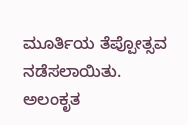ಮೂರ್ತಿಯ ತೆಪ್ಪೋತ್ಸವ ನಡೆಸಲಾಯಿತು. ಅಲಂಕೃತ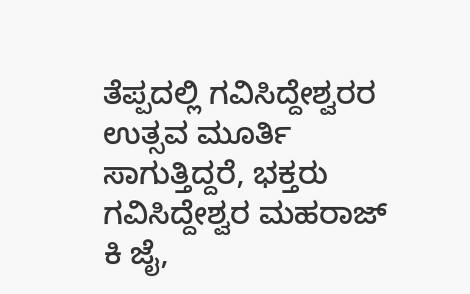ತೆಪ್ಪದಲ್ಲಿ ಗವಿಸಿದ್ದೇಶ್ವರರ ಉತ್ಸವ ಮೂರ್ತಿ ಸಾಗುತ್ತಿದ್ದರೆ, ಭಕ್ತರು ಗವಿಸಿದ್ದೇಶ್ವರ ಮಹರಾಜ್ ಕಿ ಜೈ,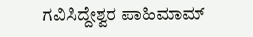ಗವಿಸಿದ್ದೇಶ್ವರ ಪಾಹಿಮಾಮ್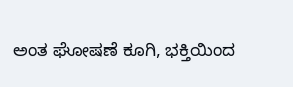ಅಂತ ಘೋಷಣೆ ಕೂಗಿ, ಭಕ್ತಿಯಿಂದ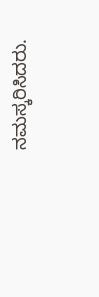ನಮಸ್ಕರಿಸಿದರು.